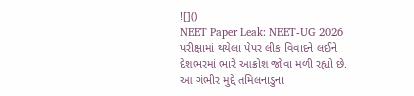![]()
NEET Paper Leak: NEET-UG 2026 પરીક્ષામાં થયેલા પેપર લીક વિવાદને લઈને દેશભરમાં ભારે આક્રોશ જોવા મળી રહ્યો છે. આ ગંભીર મુદ્દે તમિલનાડુના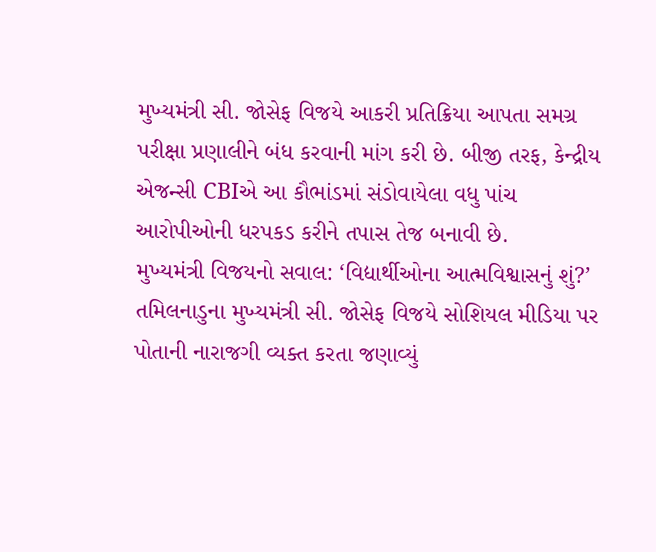મુખ્યમંત્રી સી. જોસેફ વિજયે આકરી પ્રતિક્રિયા આપતા સમગ્ર પરીક્ષા પ્રણાલીને બંધ કરવાની માંગ કરી છે. બીજી તરફ, કેન્દ્રીય એજન્સી CBIએ આ કૌભાંડમાં સંડોવાયેલા વધુ પાંચ આરોપીઓની ધરપકડ કરીને તપાસ તેજ બનાવી છે.
મુખ્યમંત્રી વિજયનો સવાલ: ‘વિદ્યાર્થીઓના આત્મવિશ્વાસનું શું?’
તમિલનાડુના મુખ્યમંત્રી સી. જોસેફ વિજયે સોશિયલ મીડિયા પર પોતાની નારાજગી વ્યક્ત કરતા જણાવ્યું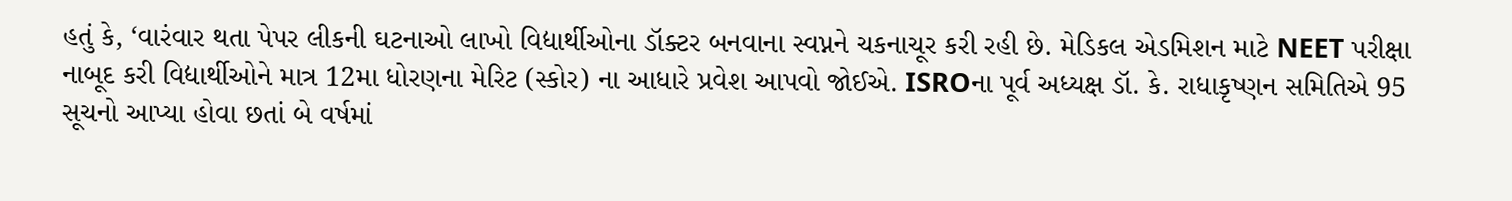હતું કે, ‘વારંવાર થતા પેપર લીકની ઘટનાઓ લાખો વિદ્યાર્થીઓના ડૉક્ટર બનવાના સ્વપ્નને ચકનાચૂર કરી રહી છે. મેડિકલ એડમિશન માટે NEET પરીક્ષા નાબૂદ કરી વિદ્યાર્થીઓને માત્ર 12મા ધોરણના મેરિટ (સ્કોર) ના આધારે પ્રવેશ આપવો જોઈએ. ISROના પૂર્વ અધ્યક્ષ ડૉ. કે. રાધાકૃષ્ણન સમિતિએ 95 સૂચનો આપ્યા હોવા છતાં બે વર્ષમાં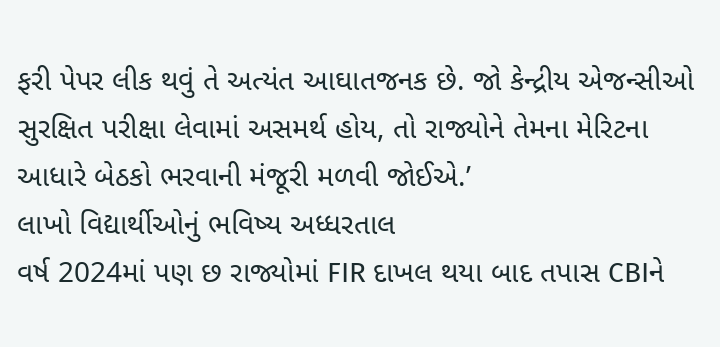ફરી પેપર લીક થવું તે અત્યંત આઘાતજનક છે. જો કેન્દ્રીય એજન્સીઓ સુરક્ષિત પરીક્ષા લેવામાં અસમર્થ હોય, તો રાજ્યોને તેમના મેરિટના આધારે બેઠકો ભરવાની મંજૂરી મળવી જોઈએ.’
લાખો વિદ્યાર્થીઓનું ભવિષ્ય અધ્ધરતાલ
વર્ષ 2024માં પણ છ રાજ્યોમાં FIR દાખલ થયા બાદ તપાસ CBIને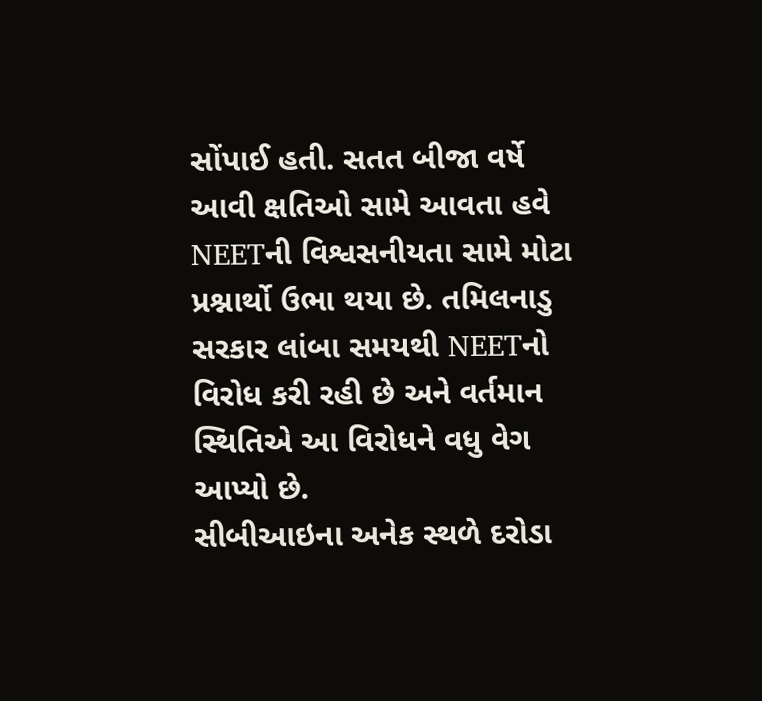સોંપાઈ હતી. સતત બીજા વર્ષે આવી ક્ષતિઓ સામે આવતા હવે NEETની વિશ્વસનીયતા સામે મોટા પ્રશ્નાર્થો ઉભા થયા છે. તમિલનાડુ સરકાર લાંબા સમયથી NEETનો વિરોધ કરી રહી છે અને વર્તમાન સ્થિતિએ આ વિરોધને વધુ વેગ આપ્યો છે.
સીબીઆઇના અનેક સ્થળે દરોડા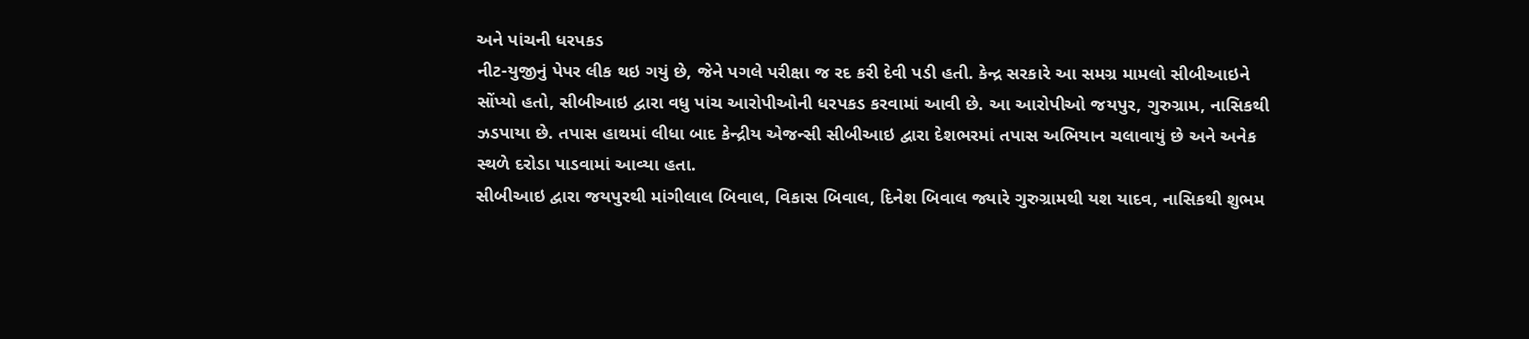અને પાંચની ધરપકડ
નીટ-યુજીનું પેપર લીક થઇ ગયું છે, જેને પગલે પરીક્ષા જ રદ કરી દેવી પડી હતી. કેન્દ્ર સરકારે આ સમગ્ર મામલો સીબીઆઇને સોંપ્યો હતો, સીબીઆઇ દ્વારા વધુ પાંચ આરોપીઓની ધરપકડ કરવામાં આવી છે. આ આરોપીઓ જયપુર, ગુરુગ્રામ, નાસિકથી ઝડપાયા છે. તપાસ હાથમાં લીધા બાદ કેન્દ્રીય એજન્સી સીબીઆઇ દ્વારા દેશભરમાં તપાસ અભિયાન ચલાવાયું છે અને અનેક સ્થળે દરોડા પાડવામાં આવ્યા હતા.
સીબીઆઇ દ્વારા જયપુરથી માંગીલાલ બિવાલ, વિકાસ બિવાલ, દિનેશ બિવાલ જ્યારે ગુરુગ્રામથી યશ યાદવ, નાસિકથી શુભમ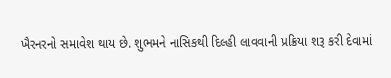ખૈરનરનો સમાવેશ થાય છે. શુભમને નાસિકથી દિલ્હી લાવવાની પ્રક્રિયા શરૂ કરી દેવામાં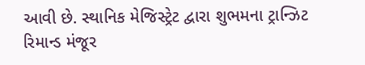આવી છે. સ્થાનિક મેજિસ્ટ્રેટ દ્વારા શુભમના ટ્રાન્ઝિટ રિમાન્ડ મંજૂર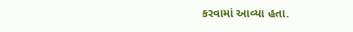કરવામાં આવ્યા હતા.